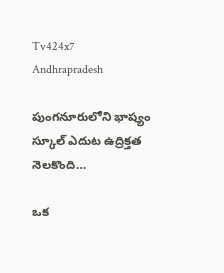Tv424x7
Andhrapradesh

పుంగనూరులోని భాష్యం స్కూల్ ఎదుట ఉద్రిక్తత నెలకొంది…

ఒక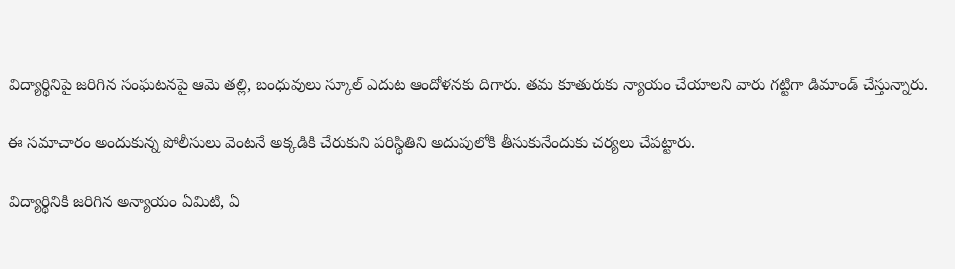విద్యార్థినిపై జరిగిన సంఘటనపై ఆమె తల్లి, బంధువులు స్కూల్ ఎదుట ఆందోళనకు దిగారు. తమ కూతురుకు న్యాయం చేయాలని వారు గట్టిగా డిమాండ్ చేస్తున్నారు.

ఈ సమాచారం అందుకున్న పోలీసులు వెంటనే అక్కడికి చేరుకుని పరిస్థితిని అదుపులోకి తీసుకునేందుకు చర్యలు చేపట్టారు.

విద్యార్థినికి జరిగిన అన్యాయం ఏమిటి, ఏ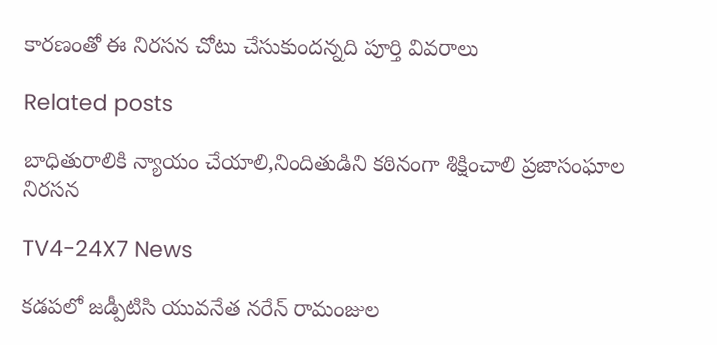కారణంతో ఈ నిరసన చోటు చేసుకుందన్నది పూర్తి వివరాలు

Related posts

బాధితురాలికి న్యాయం చేయాలి,నిందితుడిని కఠినంగా శిక్షించాలి ప్రజాసంఘాల నిరసన

TV4-24X7 News

కడపలో జడ్పీటిసి యువనేత నరేన్ రామంజుల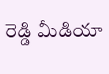రెడ్డి మీడియా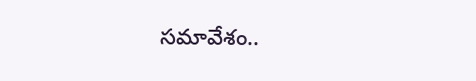సమావేశం..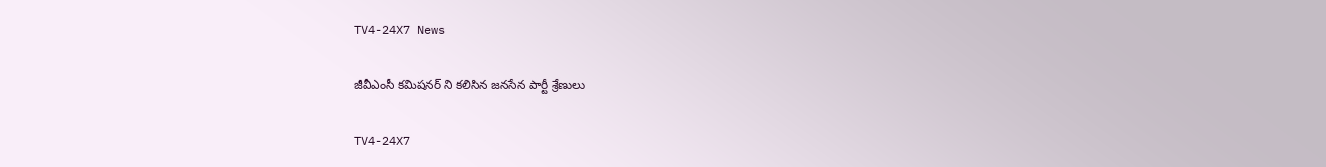TV4-24X7 News

జీవీఎంసీ కమిషనర్ ని కలిసిన జనసేన పార్టీ శ్రేణులు

TV4-24X7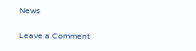News

Leave a Comment